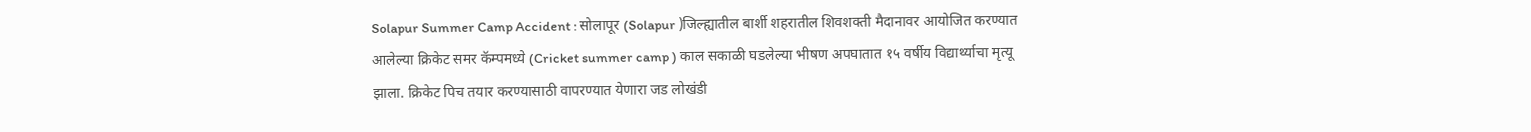Solapur Summer Camp Accident : सोलापूर (Solapur )जिल्ह्यातील बार्शी शहरातील शिवशक्ती मैदानावर आयोजित करण्यात आलेल्या क्रिकेट समर कॅम्पमध्ये (Cricket summer camp ) काल सकाळी घडलेल्या भीषण अपघातात १५ वर्षीय विद्यार्थ्याचा मृत्यू झाला. क्रिकेट पिच तयार करण्यासाठी वापरण्यात येणारा जड लोखंडी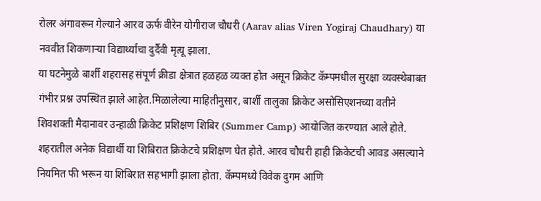रोलर अंगावरून गेल्याने आरव ऊर्फ वीरेन योगीराज चौधरी (Aarav alias Viren Yogiraj Chaudhary) या नववीत शिकणाऱ्या विद्यार्थ्याचा दुर्दैवी मृत्यू झाला.
या घटनेमुळे बार्शी शहरासह संपूर्ण क्रीडा क्षेत्रात हळहळ व्यक्त होत असून क्रिकेट कॅम्पमधील सुरक्षा व्यवस्थेबाबत गंभीर प्रश्न उपस्थित झाले आहेत.मिळालेल्या माहितीनुसार, बार्शी तालुका क्रिकेट असोसिएशनच्या वतीने शिवशक्ती मैदानावर उन्हाळी क्रिकेट प्रशिक्षण शिबिर (Summer Camp) आयोजित करण्यात आले होते. शहरातील अनेक विद्यार्थी या शिबिरात क्रिकेटचे प्रशिक्षण घेत होते. आरव चौधरी हाही क्रिकेटची आवड असल्याने नियमित फी भरून या शिबिरात सहभागी झाला होता. कॅम्पमध्ये विवेक दुगम आणि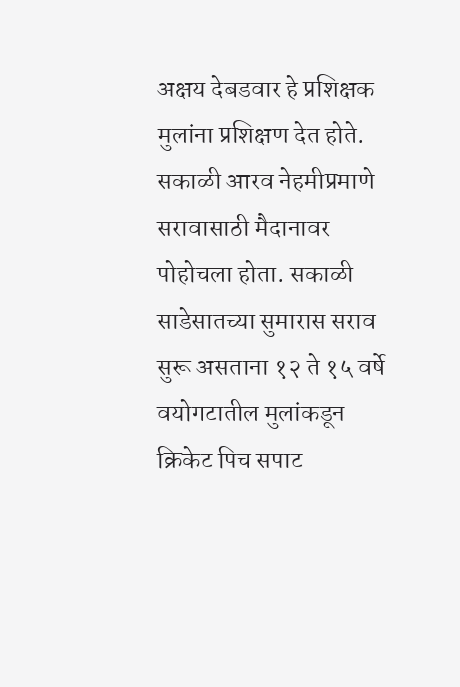अक्षय देबडवार हे प्रशिक्षक मुलांना प्रशिक्षण देत होते.
सकाळी आरव नेहमीप्रमाणे सरावासाठी मैदानावर पोहोचला होता. सकाळी साडेसातच्या सुमारास सराव सुरू असताना १२ ते १५ वर्षे वयोगटातील मुलांकडून क्रिकेट पिच सपाट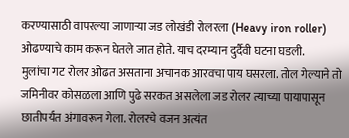करण्यासाठी वापरल्या जाणाऱ्या जड लोखंडी रोलरला (Heavy iron roller) ओढण्याचे काम करून घेतले जात होते. याच दरम्यान दुर्दैवी घटना घडली.
मुलांचा गट रोलर ओढत असताना अचानक आरवचा पाय घसरला. तोल गेल्याने तो जमिनीवर कोसळला आणि पुढे सरकत असलेला जड रोलर त्याच्या पायापासून छातीपर्यंत अंगावरून गेला. रोलरचे वजन अत्यंत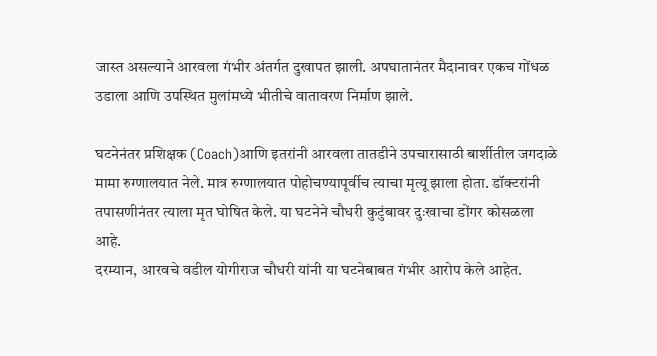जास्त असल्याने आरवला गंभीर अंतर्गत दुखापत झाली. अपघातानंतर मैदानावर एकच गोंधळ उडाला आणि उपस्थित मुलांमध्ये भीतीचे वातावरण निर्माण झाले.

घटनेनंतर प्रशिक्षक (Coach)आणि इतरांनी आरवला तातडीने उपचारासाठी बार्शीतील जगदाळे मामा रुग्णालयात नेले. मात्र रुग्णालयात पोहोचण्यापूर्वीच त्याचा मृत्यू झाला होता. डॉक्टरांनी तपासणीनंतर त्याला मृत घोषित केले. या घटनेने चौधरी कुटुंबावर दुःखाचा डोंगर कोसळला आहे.
दरम्यान, आरवचे वडील योगीराज चौधरी यांनी या घटनेबाबत गंभीर आरोप केले आहेत.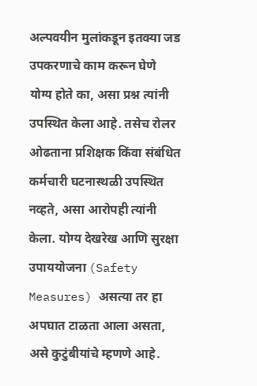अल्पवयीन मुलांकडून इतक्या जड उपकरणाचे काम करून घेणे योग्य होते का, असा प्रश्न त्यांनी उपस्थित केला आहे. तसेच रोलर ओढताना प्रशिक्षक किंवा संबंधित कर्मचारी घटनास्थळी उपस्थित नव्हते, असा आरोपही त्यांनी केला. योग्य देखरेख आणि सुरक्षा उपाययोजना (Safety Measures) असत्या तर हा अपघात टाळता आला असता, असे कुटुंबीयांचे म्हणणे आहे.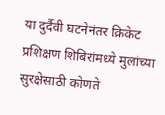या दुर्दैवी घटनेनंतर क्रिकेट प्रशिक्षण शिबिरांमध्ये मुलांच्या सुरक्षेसाठी कोणते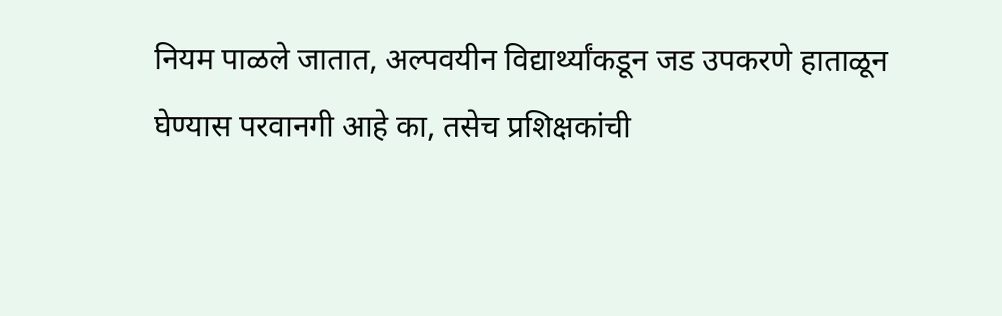नियम पाळले जातात, अल्पवयीन विद्यार्थ्यांकडून जड उपकरणे हाताळून घेण्यास परवानगी आहे का, तसेच प्रशिक्षकांची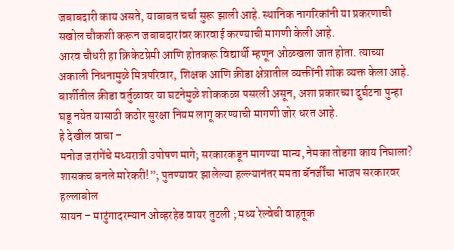जबाबदारी काय असते, याबाबत चर्चा सुरू झाली आहे. स्थानिक नागरिकांनी या प्रकरणाची सखोल चौकशी करून जबाबदारांवर कारवाई करण्याची मागणी केली आहे.
आरव चौधरी हा क्रिकेटप्रेमी आणि होतकरू विद्यार्थी म्हणून ओळखला जात होता. त्याच्या अकाली निधनामुळे मित्रपरिवार, शिक्षक आणि क्रीडा क्षेत्रातील व्यक्तींनी शोक व्यक्त केला आहे. बार्शीतील क्रीडा वर्तुळावर या घटनेमुळे शोककळा पसरली असून, अशा प्रकारच्या दुर्घटना पुन्हा घडू नयेत यासाठी कठोर सुरक्षा नियम लागू करण्याची मागणी जोर धरत आहे.
हे देखील वाचा –
मनोज जरांगेंचे मध्यरात्री उपोषण मागे; सरकारकडून मागण्या मान्य, नेमका तोडगा काय निघाला?
शासकच बनले मारेकरी!”; पुतण्यावर झालेल्या हल्ल्यानंतर ममता बॅनर्जींचा भाजप सरकारवर हल्लाबोल
सायन – माटुंगादरम्यान ओव्हरहेड वायर तुटली ; मध्य रेल्वेची वाहतूक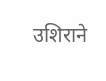उशिराने